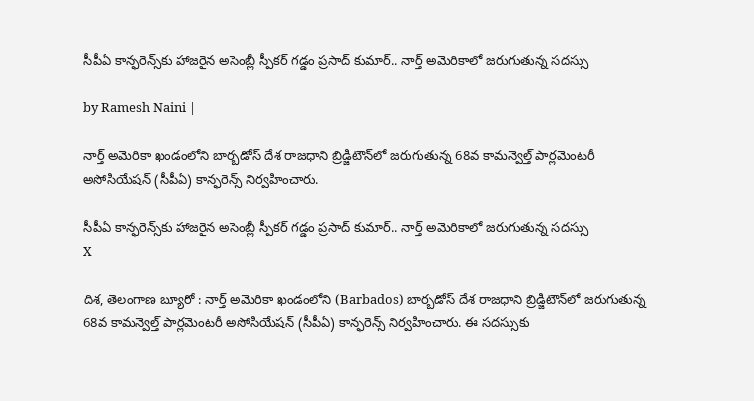సీపీఏ కాన్ఫరెన్స్‌కు హాజరైన అసెంబ్లీ స్పీకర్ గడ్డం ప్రసాద్ కుమార్.. నార్త్ అమెరికాలో జరుగుతున్న సదస్సు

by Ramesh Naini |

నార్త్ అమెరికా ఖండంలోని బార్బడోస్ దేశ రాజధాని బ్రిడ్జిటౌన్‌లో జరుగుతున్న 68వ కామన్వెల్త్ పార్లమెంటరీ అసోసియేషన్ (సీపీఏ) కాన్ఫరెన్స్ నిర్వహించారు.

సీపీఏ కాన్ఫరెన్స్‌కు హాజరైన అసెంబ్లీ స్పీకర్ గడ్డం ప్రసాద్ కుమార్.. నార్త్ అమెరికాలో జరుగుతున్న సదస్సు
X

దిశ, తెలంగాణ బ్యూరో : నార్త్ అమెరికా ఖండంలోని (Barbados) బార్బడోస్ దేశ రాజధాని బ్రిడ్జిటౌన్‌లో జరుగుతున్న 68వ కామన్వెల్త్ పార్లమెంటరీ అసోసియేషన్ (సీపీఏ) కాన్ఫరెన్స్ నిర్వహించారు. ఈ సదస్సుకు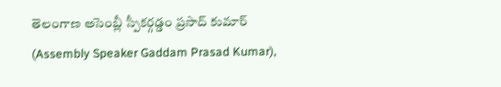తెలంగాణ అసెంబ్లీ స్పీకర్గడ్డం ప్రసాద్ కుమార్ (Assembly Speaker Gaddam Prasad Kumar),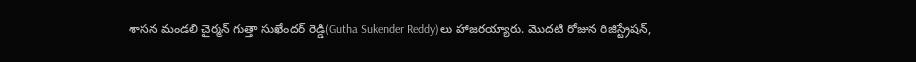శాసన మండలి చైర్మన్ గుత్తా సుఖేందర్ రెడ్డి(Gutha Sukender Reddy)లు హాజరయ్యారు. మొదటి రోజున రిజిస్ట్రేషన్,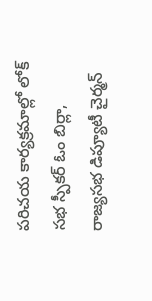పరిచయ కార్యక్రమాల్లో లోక్ సభ స్పీకర్ ఓం బిర్లా, రాజ్యసభ డిప్యూటీ చైర్మన్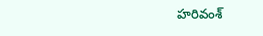హరివంశ్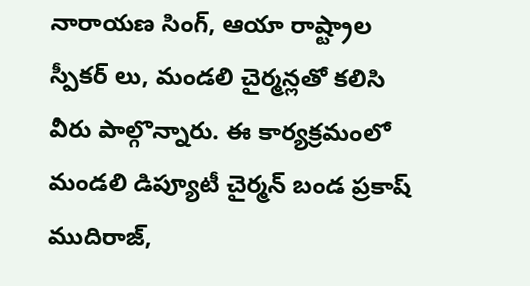నారాయణ సింగ్, ఆయా రాష్ట్రాల స్పీకర్ లు, మండలి చైర్మన్లతో కలిసి వీరు పాల్గొన్నారు. ఈ కార్యక్రమంలో మండలి డిప్యూటీ చైర్మన్ బండ ప్రకాష్ ముదిరాజ్,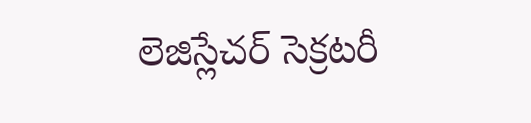లెజిస్లేచర్ సెక్రటరీ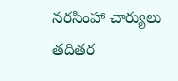నరసింహా చార్యులు తదితర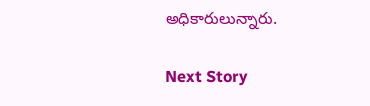అధికారులున్నారు.

Next Story